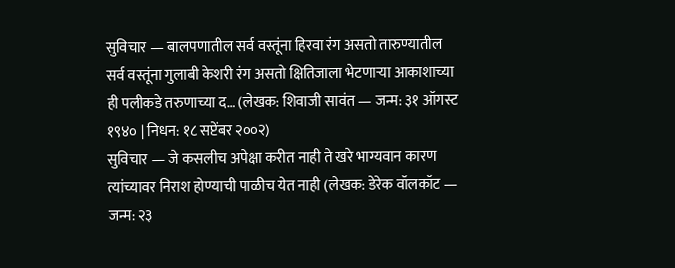सुविचार — बालपणातील सर्व वस्तूंना हिरवा रंग असतो तारुण्यातील सर्व वस्तूंना गुलाबी केशरी रंग असतो क्षितिजाला भेटणाऱ्या आकाशाच्या ही पलीकडे तरुणाच्या द… (लेखक: शिवाजी सावंत — जन्म: ३१ ऑगस्ट १९४० | निधन: १८ सप्टेंबर २००२)
सुविचार — जे कसलीच अपेक्षा करीत नाही ते खरे भाग्यवान कारण त्यांच्यावर निराश होण्याची पाळीच येत नाही (लेखक: डेरेक वॉलकॉट — जन्म: २३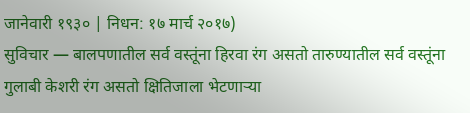जानेवारी १९३० | निधन: १७ मार्च २०१७)
सुविचार — बालपणातील सर्व वस्तूंना हिरवा रंग असतो तारुण्यातील सर्व वस्तूंना गुलाबी केशरी रंग असतो क्षितिजाला भेटणाऱ्या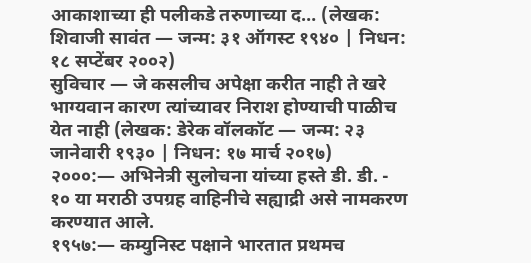आकाशाच्या ही पलीकडे तरुणाच्या द… (लेखक: शिवाजी सावंत — जन्म: ३१ ऑगस्ट १९४० | निधन: १८ सप्टेंबर २००२)
सुविचार — जे कसलीच अपेक्षा करीत नाही ते खरे भाग्यवान कारण त्यांच्यावर निराश होण्याची पाळीच येत नाही (लेखक: डेरेक वॉलकॉट — जन्म: २३ जानेवारी १९३० | निधन: १७ मार्च २०१७)
२०००:— अभिनेत्री सुलोचना यांच्या हस्ते डी. डी. - १० या मराठी उपग्रह वाहिनीचे सह्याद्री असे नामकरण करण्यात आले.
१९५७:— कम्युनिस्ट पक्षाने भारतात प्रथमच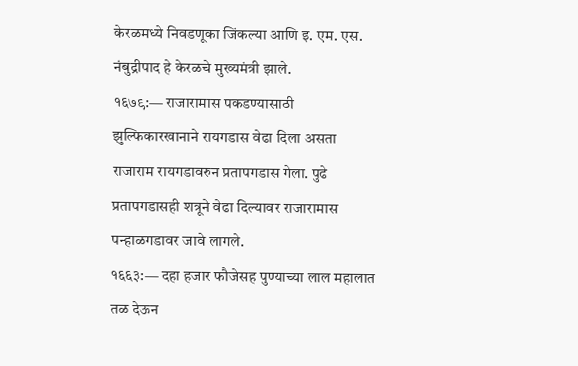केरळमध्ये निवडणूका जिंकल्या आणि इ. एम. एस. नंबुद्रीपाद हे केरळचे मुख्यमंत्री झाले.
१६७९:— राजारामास पकडण्यासाठी झुल्फिकारखानाने रायगडास वेढा दिला असता राजाराम रायगडावरुन प्रतापगडास गेला. पुढे प्रतापगडासही शत्रूने वेढा दिल्यावर राजारामास पन्हाळगडावर जावे लागले.
१६६३:— दहा हजार फौजेसह पुण्याच्या लाल महालात तळ देऊन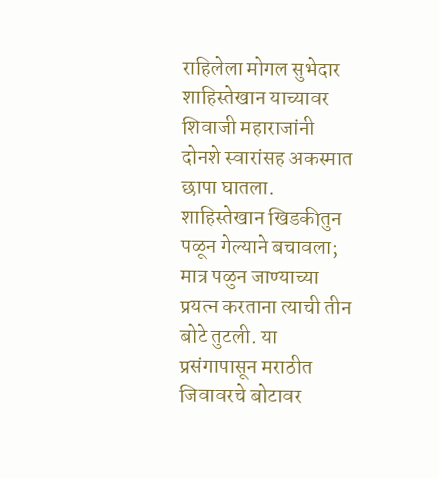राहिलेला मोगल सुभेदार शाहिस्तेखान याच्यावर शिवाजी महाराजांनी दोनशे स्वारांसह अकस्मात छापा घातला. शाहिस्तेखान खिडकीतुन पळून गेल्याने बचावला; मात्र पळुन जाण्याच्या प्रयत्न करताना त्याची तीन बोटे तुटली. या प्रसंगापासून मराठीत जिवावरचे बोटावर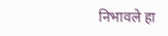निभावले हा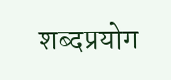शब्दप्रयोग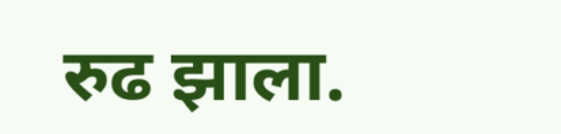रुढ झाला.